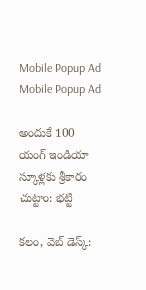Mobile Popup Ad
Mobile Popup Ad

అందుకే 100 యంగ్ ఇండియా స్కూళ్లకు శ్రీకారం చుట్టాం: భట్టి

కలం, వెబ్ డెస్క్: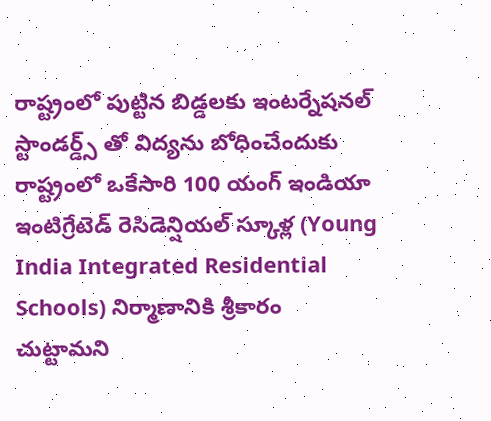రాష్ట్రంలో పుట్టిన బిడ్డలకు ఇంటర్నేషనల్ స్టాండర్డ్స్ తో విద్యను బోధించేందుకు రాష్ట్రంలో ఒకేసారి 100 యంగ్ ఇండియా ఇంటిగ్రేటెడ్ రెసిడెన్షియల్ స్కూళ్ల (Young India Integrated Residential Schools) నిర్మాణానికి శ్రీకారం చుట్టామని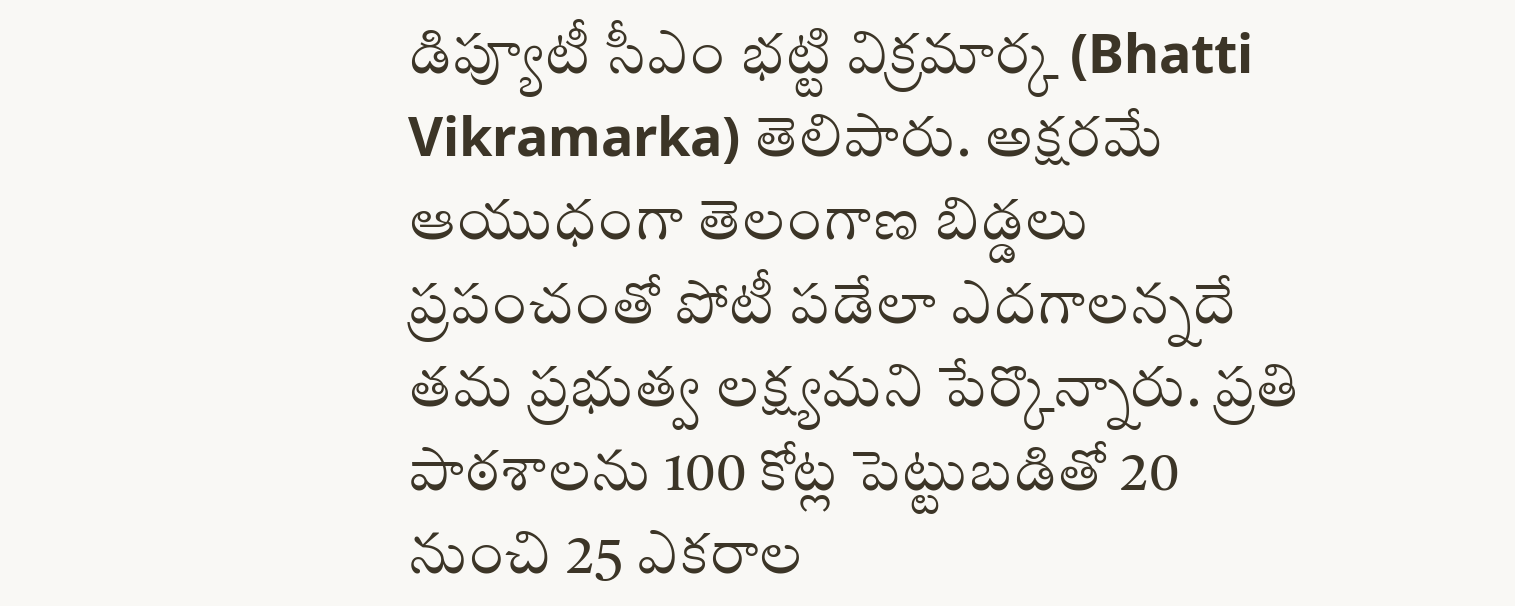డిప్యూటీ సీఎం భట్టి విక్రమార్క (Bhatti Vikramarka) తెలిపారు. అక్షరమే ఆయుధంగా తెలంగాణ బిడ్డలు ప్రపంచంతో పోటీ పడేలా ఎదగాలన్నదే తమ ప్రభుత్వ లక్ష్యమని పేర్కొన్నారు. ప్రతి పాఠశాలను 100 కోట్ల పెట్టుబడితో 20 నుంచి 25 ఎకరాల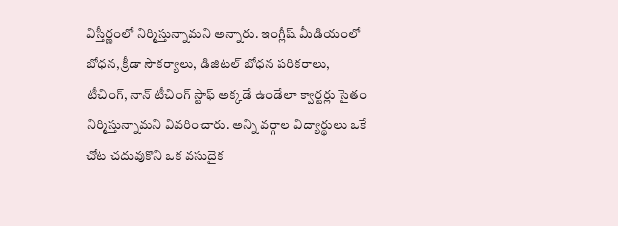విస్తీర్ణంలో నిర్మిస్తున్నామని అన్నారు. ఇంగ్లీష్ మీడియంలో బోధన, క్రీడా సౌకర్యాలు, డిజిటల్ బోధన పరికరాలు, టీచింగ్, నాన్ టీచింగ్ స్టాఫ్ అక్కడే ఉండేలా క్వార్టర్లు సైతం నిర్మిస్తున్నామని వివరించారు. అన్ని వర్గాల విద్యార్థులు ఒకే చోట చదువుకొని ఒక వసుదైక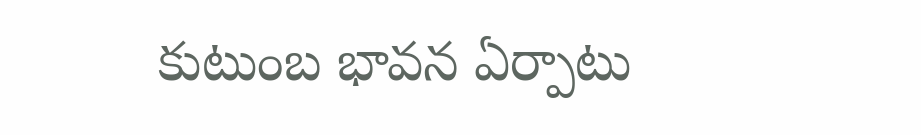కుటుంబ భావన ఏర్పాటు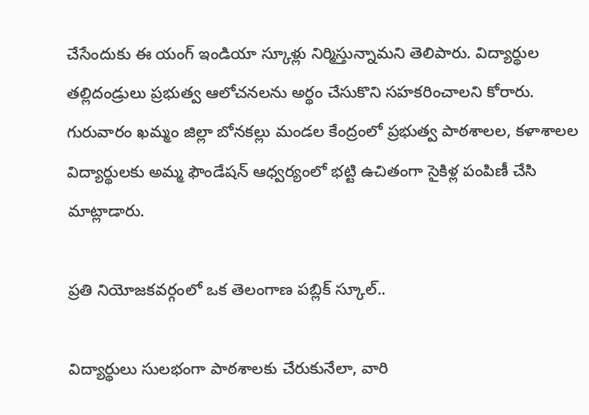చేసేందుకు ఈ యంగ్ ఇండియా స్కూళ్లు నిర్మిస్తున్నామని తెలిపారు. విద్యార్థుల తల్లిదండ్రులు ప్రభుత్వ ఆలోచనలను అర్థం చేసుకొని సహకరించాలని కోరారు. గురువారం ఖమ్మం జిల్లా బోనకల్లు మండల కేంద్రంలో ప్రభుత్వ పాఠశాలల, కళాశాలల విద్యార్థులకు అమ్మ ఫౌండేషన్ ఆధ్వర్యంలో భట్టి ఉచితంగా సైకిళ్ల పంపిణీ చేసి మాట్లాడారు.

ప్రతి నియోజకవర్గంలో ఒక తెలంగాణ పబ్లిక్ స్కూల్..

విద్యార్థులు సులభంగా పాఠశాలకు చేరుకునేలా, వారి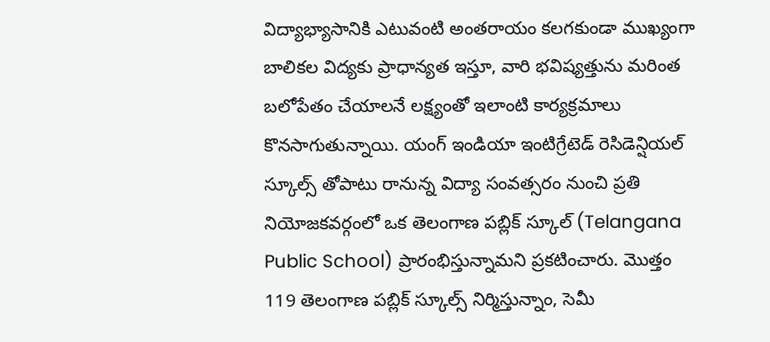విద్యాభ్యాసానికి ఎటువంటి అంతరాయం కలగకుండా ముఖ్యంగా బాలికల విద్యకు ప్రాధాన్యత ఇస్తూ, వారి భవిష్యత్తును మరింత బలోపేతం చేయాలనే లక్ష్యంతో ఇలాంటి కార్యక్రమాలు కొనసాగుతున్నాయి. యంగ్ ఇండియా ఇంటిగ్రేటెడ్ రెసిడెన్షియల్ స్కూల్స్ తోపాటు రానున్న విద్యా సంవత్సరం నుంచి ప్రతి నియోజకవర్గంలో ఒక తెలంగాణ పబ్లిక్ స్కూల్ (Telangana Public School) ప్రారంభిస్తున్నామని ప్రకటించారు. మొత్తం 119 తెలంగాణ పబ్లిక్ స్కూల్స్ నిర్మిస్తున్నాం, సెమీ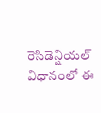రెసిడెన్షియల్ విధానంలో ఈ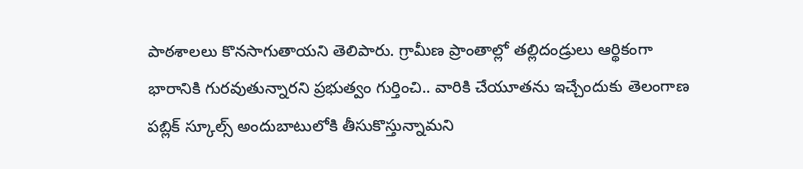పాఠశాలలు కొనసాగుతాయని తెలిపారు. గ్రామీణ ప్రాంతాల్లో తల్లిదండ్రులు ఆర్థికంగా భారానికి గురవుతున్నారని ప్రభుత్వం గుర్తించి.. వారికి చేయూతను ఇచ్చేందుకు తెలంగాణ పబ్లిక్ స్కూల్స్ అందుబాటులోకి తీసుకొస్తున్నామని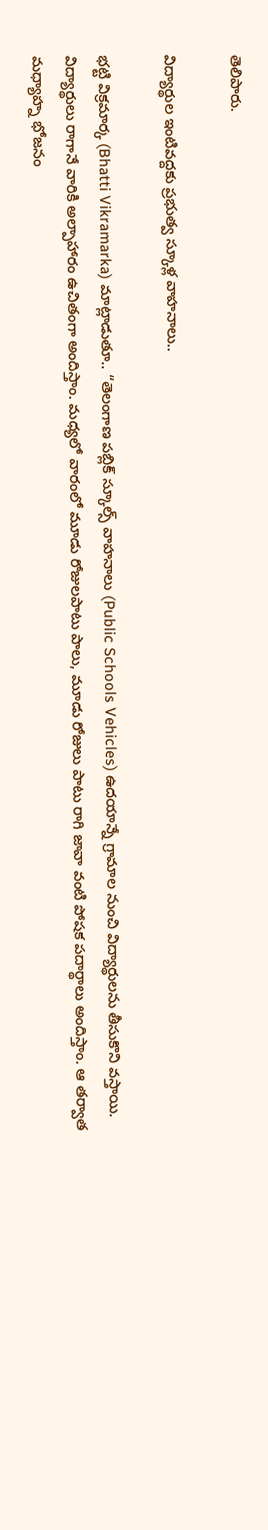తెలిపారు.

విద్యార్థుల ఇంటివద్దకు ప్రభుత్వ స్కూళ్ల వాహనాలు..

భట్టి విక్రమార్క (Bhatti Vikramarka) మాట్లాడుతూ.. “తెలంగాణ పబ్లిక్ స్కూల్స్ వాహనాలు (Public Schools Vehicles) ఉదయాన్నే గ్రామాల నుంచి విద్యార్థులను తీసుకొని వస్తాయి. విద్యార్థులు రాగానే వారికి అల్పాహారం ఉచితంగా అందిస్తాం. మధ్యలో వారంలో మూడు రోజులపాటు పాలు, మూడు రోజులు పాటు రాగి జావా వంటి పోషక పదార్థాలు అందిస్తాం. ఆ తర్వాత మధ్యాహ్న భోజనం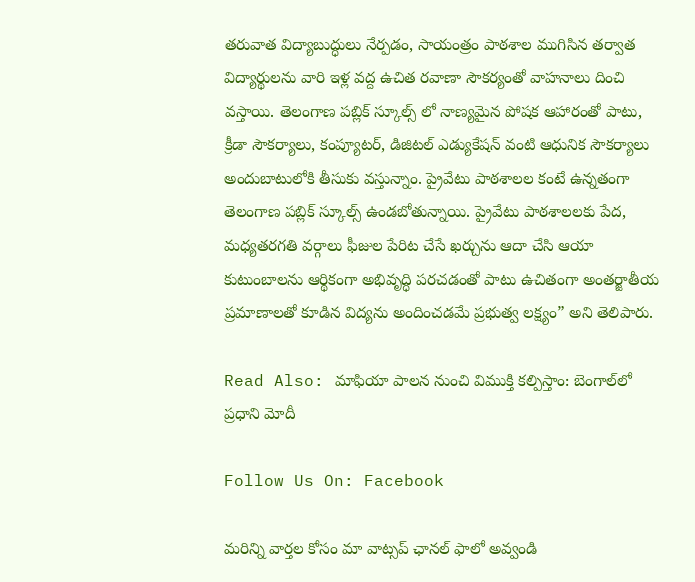తరువాత విద్యాబుద్ధులు నేర్పడం, సాయంత్రం పాఠశాల ముగిసిన తర్వాత విద్యార్థులను వారి ఇళ్ల వద్ద ఉచిత రవాణా సౌకర్యంతో వాహనాలు దించి వస్తాయి. తెలంగాణ పబ్లిక్ స్కూల్స్ లో నాణ్యమైన పోషక ఆహారంతో పాటు, క్రీడా సౌకర్యాలు, కంప్యూటర్, డిజిటల్ ఎడ్యుకేషన్ వంటి ఆధునిక సౌకర్యాలు అందుబాటులోకి తీసుకు వస్తున్నాం. ప్రైవేటు పాఠశాలల కంటే ఉన్నతంగా తెలంగాణ పబ్లిక్ స్కూల్స్ ఉండబోతున్నాయి. ప్రైవేటు పాఠశాలలకు పేద, మధ్యతరగతి వర్గాలు ఫీజుల పేరిట చేసే ఖర్చును ఆదా చేసి ఆయా కుటుంబాలను ఆర్థికంగా అభివృద్ధి పరచడంతో పాటు ఉచితంగా అంతర్జాతీయ ప్రమాణాలతో కూడిన విద్యను అందించడమే ప్రభుత్వ లక్ష్యం” అని తెలిపారు.

Read Also: మాఫియా పాలన నుంచి విముక్తి కల్పిస్తాం: బెంగాల్‌లో ప్రధాని మోదీ

Follow Us On: Facebook

మ‌రిన్ని వార్త‌ల కోసం మా వాట్స‌ప్ ఛాన‌ల్ ఫాలో అవ్వండి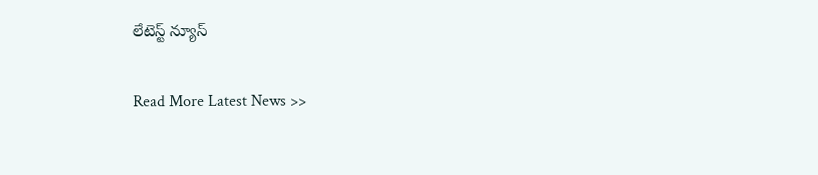లేటెస్ట్ న్యూస్‌

Read More Latest News >>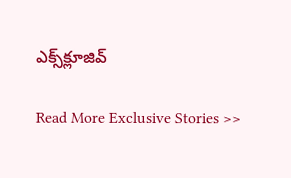ఎక్స్‌క్లూజివ్‌

Read More Exclusive Stories >>